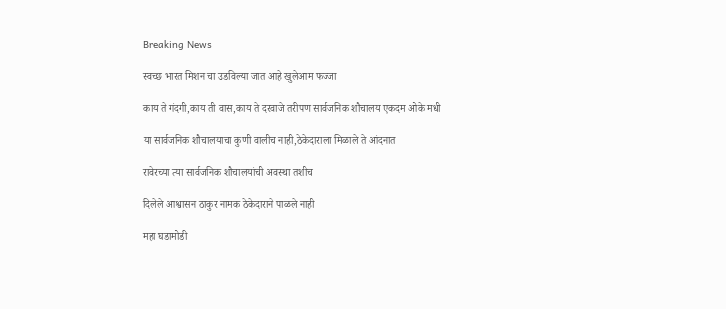Breaking News

स्वच्छ भारत मिशन चा उडविल्या जात आहे खुलेआम फज्जा

काय ते गंदगी,काय ती वास,काय ते दरवाजे तरीपण सार्वजनिक शौचालय एकदम ओके मधी

या सार्वजनिक शौचालयाचा कुणी वालीच नाही,ठेकेदाराला मिळाले ते आंदनात

रावेरच्या त्या सार्वजनिक शौचालयांची अवस्था तशीच

दिलेले आश्वासन ठाकुर नामक ठेकेदाराने पाळले नाही

महा घडामोडी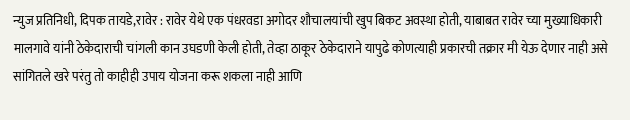न्युज प्रतिनिधी, दिपक तायडे,रावेर : रावेर येथे एक पंधरवडा अगोदर शौचालयांची खुप बिकट अवस्था होती, याबाबत रावेर च्या मुख्याधिकारी मालगावे यांनी ठेकेदाराची चांगली कान उघडणी केली होती, तेव्हा ठाकूर ठेकेदाराने यापुढे कोणत्याही प्रकारची तक्रार मी येऊ देणार नाही असे सांगितले खरे परंतु तो काहीही उपाय योजना करू शकला नाही आणि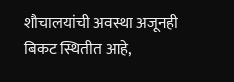शौचालयांची अवस्था अजूनही बिकट स्थितीत आहे,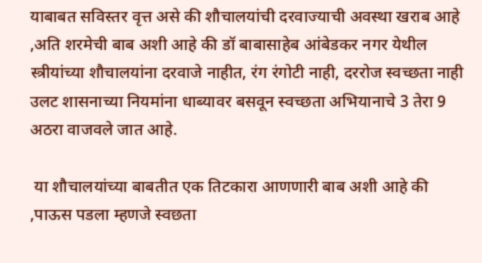याबाबत सविस्तर वृत्त असे की शौचालयांची दरवाज्याची अवस्था खराब आहे ,अति शरमेची बाब अशी आहे की डॉ बाबासाहेब आंबेडकर नगर येथील स्त्रीयांच्या शौचालयांना दरवाजे नाहीत, रंग रंगोटी नाही, दररोज स्वच्छता नाही उलट शासनाच्या नियमांना धाब्यावर बसवून स्वच्छता अभियानाचे 3 तेरा 9 अठरा वाजवले जात आहे.

 या शौचालयांच्या बाबतीत एक तिटकारा आणणारी बाब अशी आहे की ,पाऊस पडला म्हणजे स्वछता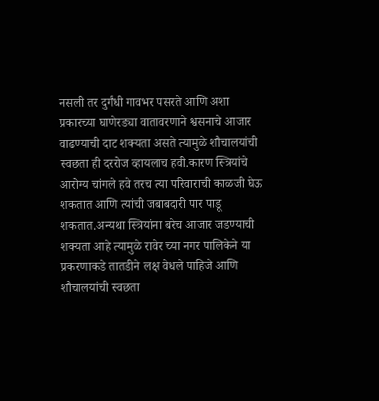नसली तर दुर्गंधी गावभर पसरते आणि अशा प्रकारच्या घाणेरड्या वातावरणाने श्वसनाचे आजार वाढण्याची दाट शक्यता असते त्यामुळे शौचालयांची स्वछता ही दररोज व्हायलाच हवी.कारण स्त्रियांचे आरोग्य चांगले हवे तरच त्या परिवाराची काळजी घेऊ शकतात आणि त्यांची जबाबदारी पार पाडू शकतात.अन्यथा स्त्रियांना बरेच आजार जडण्याची शक्यता आहे त्यामुळे रावेर च्या नगर पालिकेने या प्रकरणाकडे तातडीने लक्ष वेधले पाहिजे आणि शौचालयांची स्वछता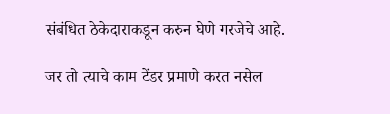संबंधित ठेकेदाराकडून करुन घेणे गरजेचे आहे.

जर तो त्याचे काम टेंडर प्रमाणे करत नसेल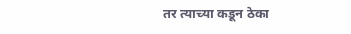तर त्याच्या कडून ठेका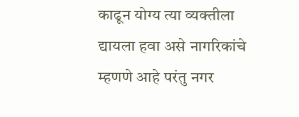काढून योग्य त्या व्यक्तीला द्यायला हवा असे नागरिकांचे म्हणणे आहे परंतु नगर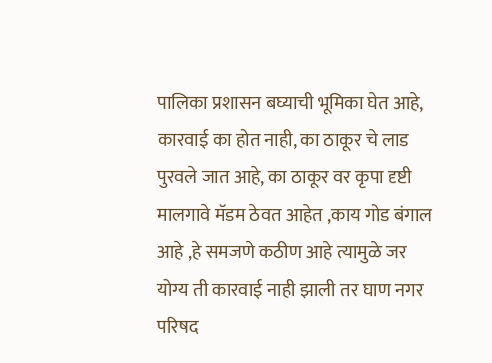पालिका प्रशासन बघ्याची भूमिका घेत आहे, कारवाई का होत नाही, का ठाकूर चे लाड पुरवले जात आहे, का ठाकूर वर कृपा दृष्टी मालगावे मॅडम ठेवत आहेत ,काय गोड बंगाल आहे ,हे समजणे कठीण आहे त्यामुळे जर योग्य ती कारवाई नाही झाली तर घाण नगर परिषद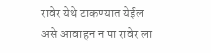रावेर येथे टाकण्यात येईल असे आवाहन न पा रावेर ला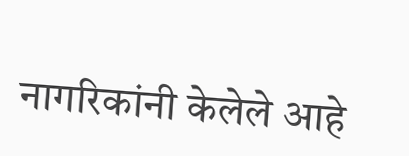नागरिकांनी केलेले आहे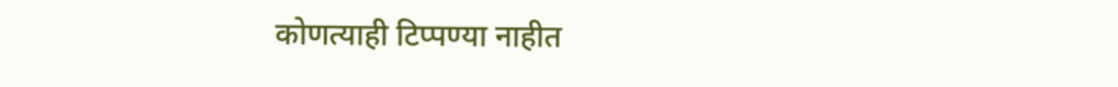कोणत्याही टिप्पण्‍या नाहीत